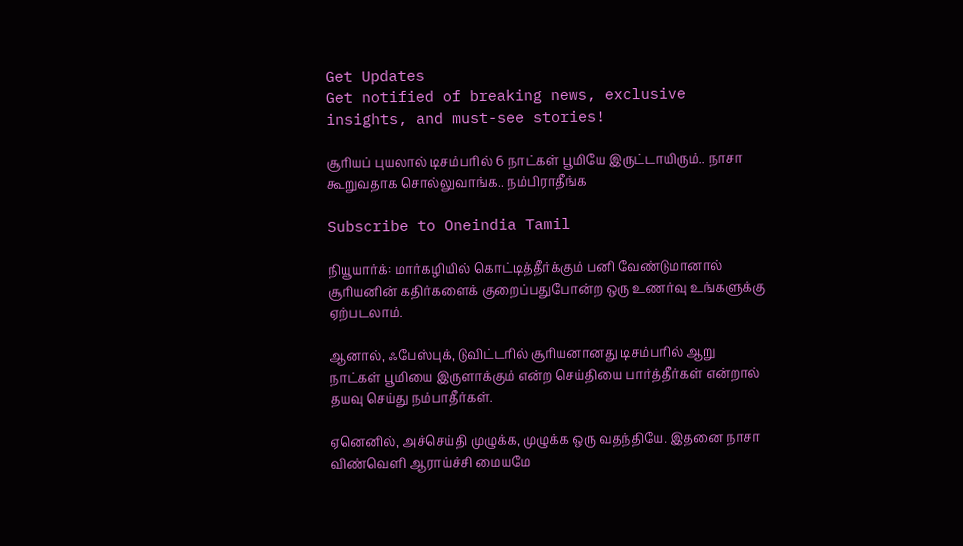Get Updates
Get notified of breaking news, exclusive insights, and must-see stories!

சூரியப் புயலால் டிசம்பரில் 6 நாட்கள் பூமியே இருட்டாயிரும்.. நாசா கூறுவதாக சொல்லுவாங்க.. நம்பிராதீங்க

Subscribe to Oneindia Tamil

நியூயார்க்: மார்கழியில் கொட்டித்தீர்க்கும் பனி வேண்டுமானால் சூரியனின் கதிர்களைக் குறைப்பதுபோன்ற ஒரு உணர்வு உங்களுக்கு ஏற்படலாம்.

ஆனால், ஃபேஸ்புக், டுவிட்டரில் சூரியனானது டிசம்பரில் ஆறு நாட்கள் பூமியை இருளாக்கும் என்ற செய்தியை பார்த்தீர்கள் என்றால் தயவு செய்து நம்பாதீர்கள்.

ஏனெனில், அச்செய்தி முழுக்க, முழுக்க ஒரு வதந்தியே. இதனை நாசா விண்வெளி ஆராய்ச்சி மையமே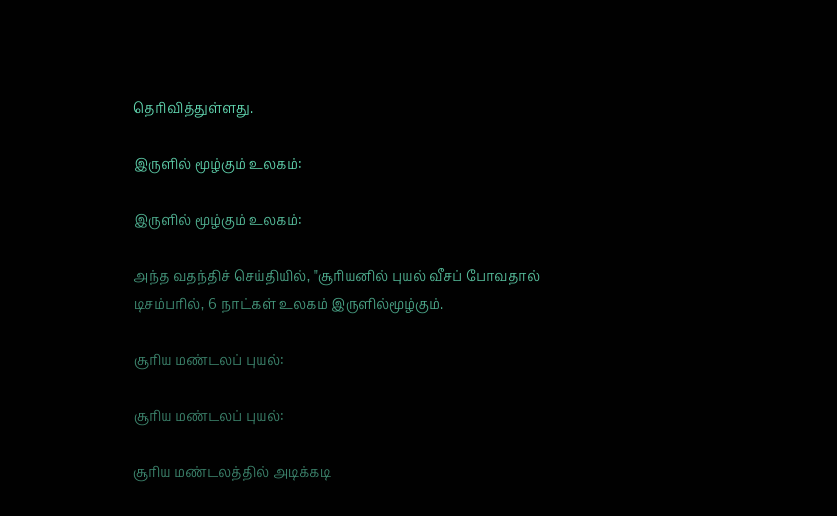தெரிவித்துள்ளது.

இருளில் மூழ்கும் உலகம்:

இருளில் மூழ்கும் உலகம்:

அந்த வதந்திச் செய்தியில், "சூரியனில் புயல் வீசப் போவதால் டிசம்பரில், 6 நாட்கள் உலகம் இருளில்மூழ்கும்.

சூரிய மண்டலப் புயல்:

சூரிய மண்டலப் புயல்:

சூரிய மண்டலத்தில் அடிக்கடி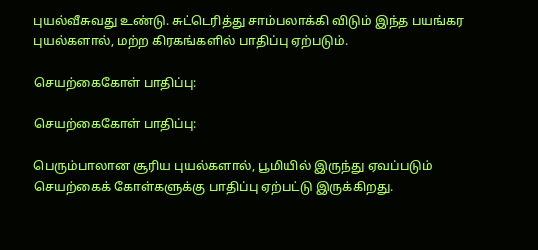புயல்வீசுவது உண்டு. சுட்டெரித்து சாம்பலாக்கி விடும் இந்த பயங்கர புயல்களால், மற்ற கிரகங்களில் பாதிப்பு ஏற்படும்.

செயற்கைகோள் பாதிப்பு:

செயற்கைகோள் பாதிப்பு:

பெரும்பாலான சூரிய புயல்களால், பூமியில் இருந்து ஏவப்படும் செயற்கைக் கோள்களுக்கு பாதிப்பு ஏற்பட்டு இருக்கிறது.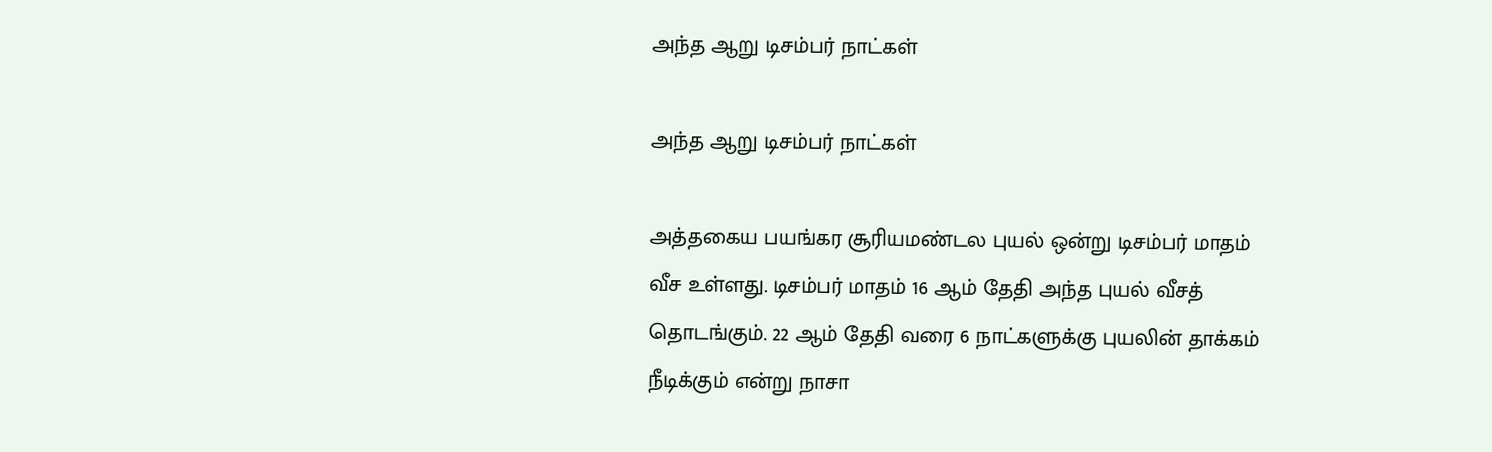அந்த ஆறு டிசம்பர் நாட்கள்

அந்த ஆறு டிசம்பர் நாட்கள்

அத்தகைய பயங்கர சூரியமண்டல புயல் ஒன்று டிசம்பர் மாதம் வீச உள்ளது. டிசம்பர் மாதம் 16 ஆம் தேதி அந்த புயல் வீசத் தொடங்கும். 22 ஆம் தேதி வரை 6 நாட்களுக்கு புயலின் தாக்கம் நீடிக்கும் என்று நாசா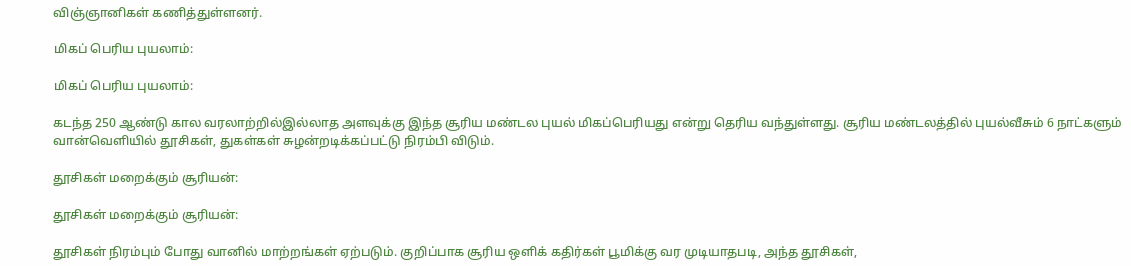விஞ்ஞானிகள் கணித்துள்ளனர்.

மிகப் பெரிய புயலாம்:

மிகப் பெரிய புயலாம்:

கடந்த 250 ஆண்டு கால வரலாற்றில்இல்லாத அளவுக்கு இந்த சூரிய மண்டல புயல் மிகப்பெரியது என்று தெரிய வந்துள்ளது. சூரிய மண்டலத்தில் புயல்வீசும் 6 நாட்களும் வான்வெளியில் தூசிகள், துகள்கள் சுழன்றடிக்கப்பட்டு நிரம்பி விடும்.

தூசிகள் மறைக்கும் சூரியன்:

தூசிகள் மறைக்கும் சூரியன்:

தூசிகள் நிரம்பும் போது வானில் மாற்றங்கள் ஏற்படும். குறிப்பாக சூரிய ஒளிக் கதிர்கள் பூமிக்கு வர முடியாதபடி, அந்த தூசிகள்,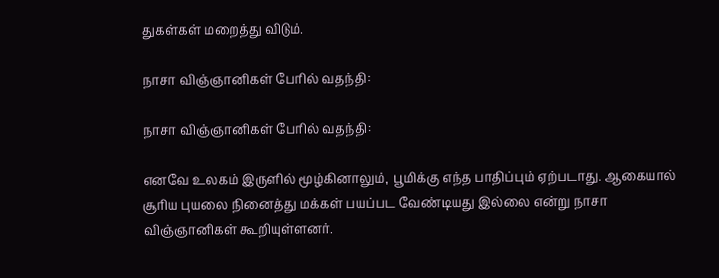துகள்கள் மறைத்து விடும்.

நாசா விஞ்ஞானிகள் பேரில் வதந்தி:

நாசா விஞ்ஞானிகள் பேரில் வதந்தி:

எனவே உலகம் இருளில் மூழ்கினாலும், பூமிக்கு எந்த பாதிப்பும் ஏற்படாது. ஆகையால் சூரிய புயலை நினைத்து மக்கள் பயப்பட வேண்டியது இல்லை என்று நாசா விஞ்ஞானிகள் கூறியுள்ளனர்.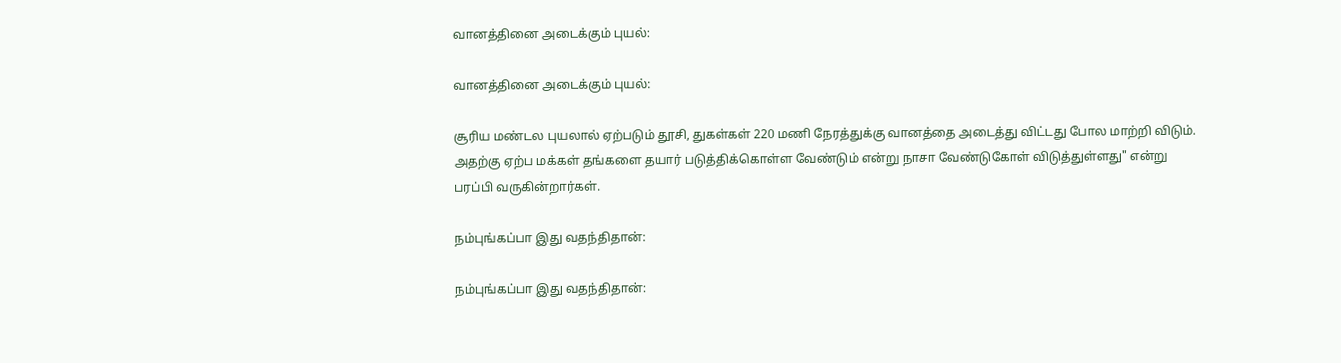வானத்தினை அடைக்கும் புயல்:

வானத்தினை அடைக்கும் புயல்:

சூரிய மண்டல புயலால் ஏற்படும் தூசி, துகள்கள் 220 மணி நேரத்துக்கு வானத்தை அடைத்து விட்டது போல மாற்றி விடும். அதற்கு ஏற்ப மக்கள் தங்களை தயார் படுத்திக்கொள்ள வேண்டும் என்று நாசா வேண்டுகோள் விடுத்துள்ளது" என்று பரப்பி வருகின்றார்கள்.

நம்புங்கப்பா இது வதந்திதான்:

நம்புங்கப்பா இது வதந்திதான்: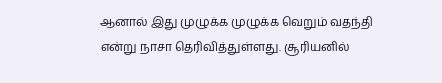ஆனால் இது முழுக்க முழுக்க வெறும் வதந்தி என்று நாசா தெரிவித்துள்ளது. சூரியனில்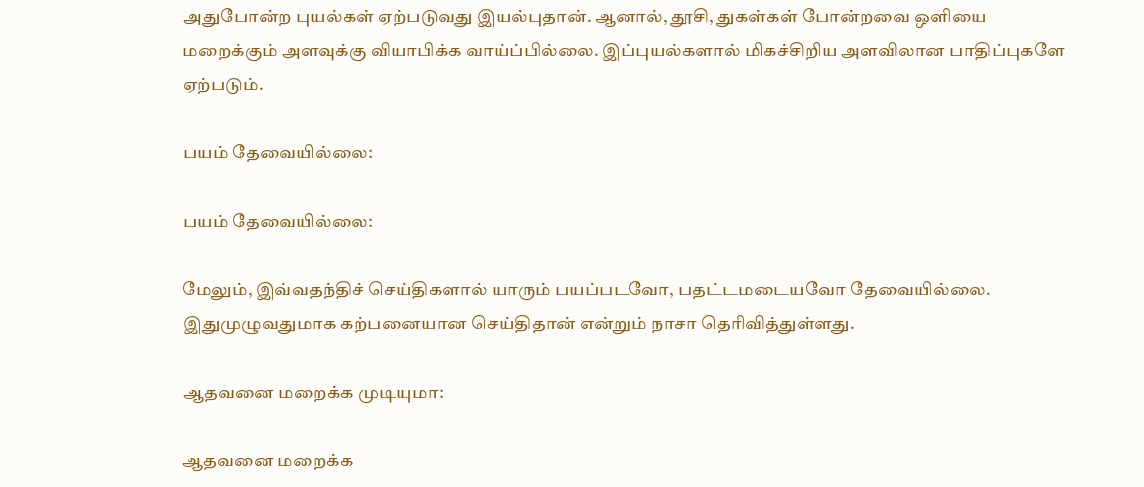அதுபோன்ற புயல்கள் ஏற்படுவது இயல்புதான். ஆனால், தூசி, துகள்கள் போன்றவை ஒளியை மறைக்கும் அளவுக்கு வியாபிக்க வாய்ப்பில்லை. இப்புயல்களால் மிகச்சிறிய அளவிலான பாதிப்புகளே ஏற்படும்.

பயம் தேவையில்லை:

பயம் தேவையில்லை:

மேலும், இவ்வதந்திச் செய்திகளால் யாரும் பயப்படவோ, பதட்டமடையவோ தேவையில்லை. இதுமுழுவதுமாக கற்பனையான செய்திதான் என்றும் நாசா தெரிவித்துள்ளது.

ஆதவனை மறைக்க முடியுமா:

ஆதவனை மறைக்க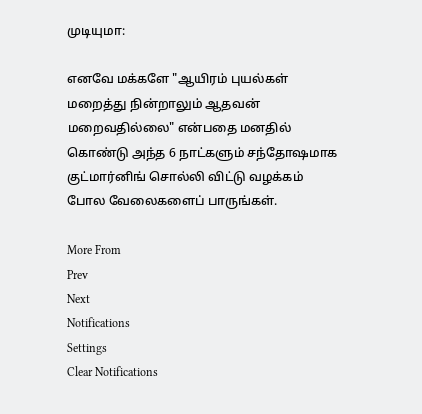முடியுமா:

எனவே மக்களே "ஆயிரம் புயல்கள் மறைத்து நின்றாலும் ஆதவன் மறைவதில்லை" என்பதை மனதில் கொண்டு அந்த 6 நாட்களும் சந்தோஷமாக குட்மார்னிங் சொல்லி விட்டு வழக்கம் போல வேலைகளைப் பாருங்கள்.

More From
Prev
Next
Notifications
Settings
Clear Notifications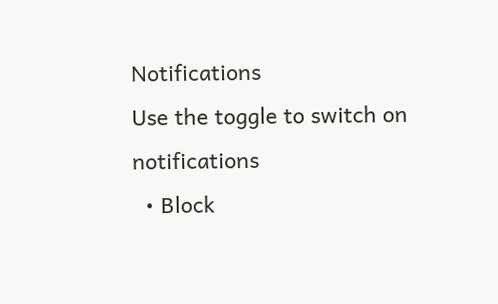Notifications
Use the toggle to switch on notifications
  • Block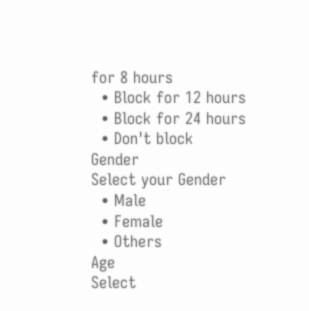for 8 hours
  • Block for 12 hours
  • Block for 24 hours
  • Don't block
Gender
Select your Gender
  • Male
  • Female
  • Others
Age
Select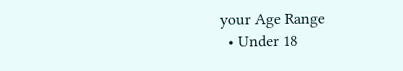your Age Range
  • Under 18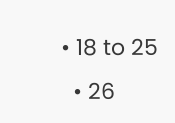• 18 to 25
  • 26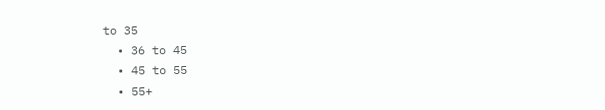to 35
  • 36 to 45
  • 45 to 55
  • 55+